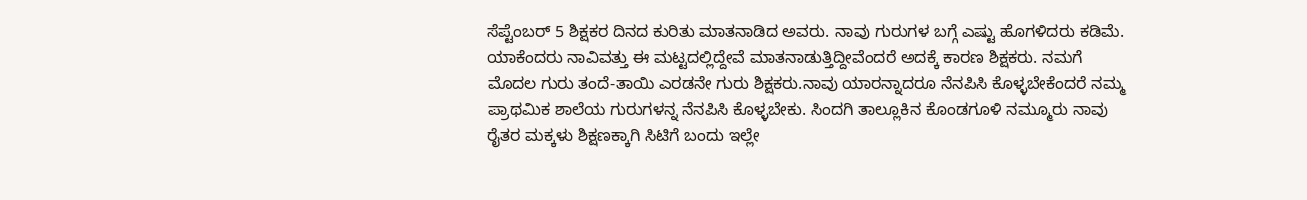ಸೆಪ್ಟೆಂಬರ್ 5 ಶಿಕ್ಷಕರ ದಿನದ ಕುರಿತು ಮಾತನಾಡಿದ ಅವರು. ನಾವು ಗುರುಗಳ ಬಗ್ಗೆ ಎಷ್ಟು ಹೊಗಳಿದರು ಕಡಿಮೆ. ಯಾಕೆಂದರು ನಾವಿವತ್ತು ಈ ಮಟ್ಟದಲ್ಲಿದ್ದೇವೆ ಮಾತನಾಡುತ್ತಿದ್ದೀವೆಂದರೆ ಅದಕ್ಕೆ ಕಾರಣ ಶಿಕ್ಷಕರು. ನಮಗೆ ಮೊದಲ ಗುರು ತಂದೆ-ತಾಯಿ ಎರಡನೇ ಗುರು ಶಿಕ್ಷಕರು.ನಾವು ಯಾರನ್ನಾದರೂ ನೆನಪಿಸಿ ಕೊಳ್ಳಬೇಕೆಂದರೆ ನಮ್ಮ ಪ್ರಾಥಮಿಕ ಶಾಲೆಯ ಗುರುಗಳನ್ನ ನೆನಪಿಸಿ ಕೊಳ್ಳಬೇಕು. ಸಿಂದಗಿ ತಾಲ್ಲೂಕಿನ ಕೊಂಡಗೂಳಿ ನಮ್ಮೂರು ನಾವು ರೈತರ ಮಕ್ಕಳು ಶಿಕ್ಷಣಕ್ಕಾಗಿ ಸಿಟಿಗೆ ಬಂದು ಇಲ್ಲೇ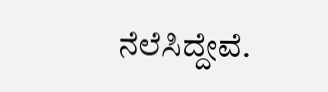ನೆಲೆಸಿದ್ದೇವೆ.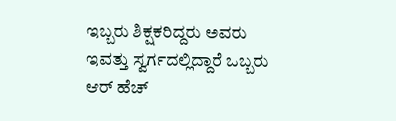ಇಬ್ಬರು ಶಿಕ್ಷಕರಿದ್ದರು ಅವರು ಇವತ್ತು ಸ್ವರ್ಗದಲ್ಲಿದ್ದಾರೆ ಒಬ್ಬರು ಆರ್ ಹೆಚ್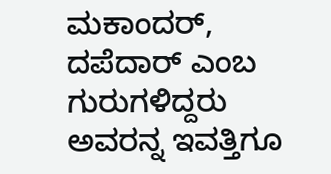ಮಕಾಂದರ್, ದಪೆದಾರ್ ಎಂಬ ಗುರುಗಳಿದ್ದರು ಅವರನ್ನ ಇವತ್ತಿಗೂ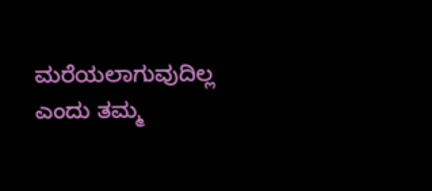ಮರೆಯಲಾಗುವುದಿಲ್ಲ ಎಂದು ತಮ್ಮ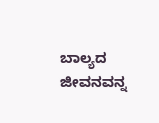ಬಾಲ್ಯದ ಜೀವನವನ್ನ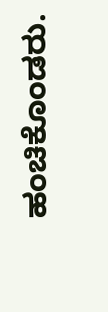ಹಂಚಿಕೊಂಡರು.